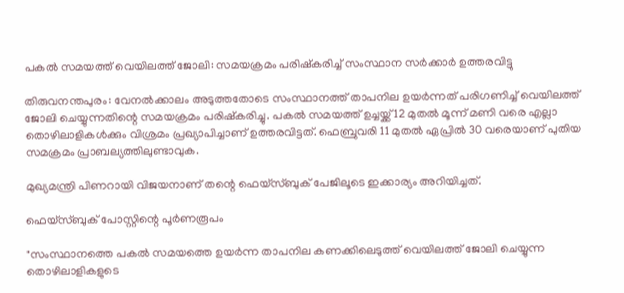പകല്‍ സമയത്ത് വെയിലത്ത് ജോലി: സമയക്രമം പരിഷ്‌കരിച്ച്‌ സംസ്ഥാന സര്‍ക്കാര്‍ ഉത്തരവിട്ടു

തിരുവനന്തപുരം: വേനല്‍ക്കാലം അടുത്തതോടെ സംസ്ഥാനത്ത് താപനില ഉയര്‍ന്നത് പരിഗണിച്ച്‌ വെയിലത്ത് ജോലി ചെയ്യുന്നതിന്റെ സമയക്രമം പരിഷ്കരിച്ചു. പകല്‍ സമയത്ത് ഉച്ചയ്ക്ക് 12 മുതല്‍ മൂന്ന് മണി വരെ എല്ലാ തൊഴിലാളികള്‍ക്കും വിശ്രമം പ്രഖ്യാപിച്ചാണ് ഉത്തരവിട്ടത്. ഫെബ്രുവരി 11 മുതല്‍ ഏപ്രില്‍ 30 വരെയാണ് പുതിയ സമക്രമം പ്രാബല്യത്തിലുണ്ടാവുക.

മുഖ്യമന്ത്രി പിണറായി വിജയനാണ് തന്റെ ഫെയ്സ്ബുക് പേജിലൂടെ ഇക്കാര്യം അറിയിച്ചത്.

ഫെയ്സ്ബുക് പോസ്റ്റിന്റെ പൂര്‍ണരൂപം

"സംസ്ഥാനത്തെ പകല്‍ സമയത്തെ ഉയര്‍ന്ന താപനില കണക്കിലെടുത്ത് വെയിലത്ത് ജോലി ചെയ്യുന്ന തൊഴിലാളികളുടെ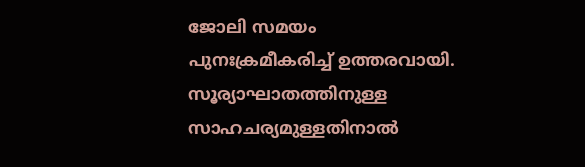ജോലി സമയം പുനഃക്രമീകരിച്ച്‌ ഉത്തരവായി. സൂര്യാഘാതത്തിനുള്ള സാഹചര്യമുള്ളതിനാല്‍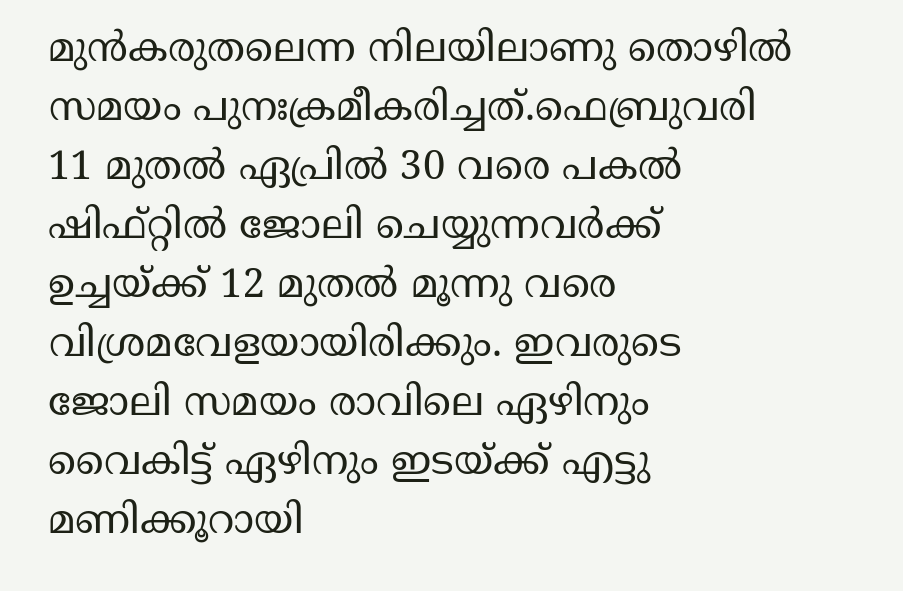മുന്‍കരുതലെന്ന നിലയിലാണു തൊഴില്‍ സമയം പുനഃക്രമീകരിച്ചത്.ഫെബ്രുവരി 11 മുതല്‍ ഏപ്രില്‍ 30 വരെ പകല്‍ ഷിഫ്റ്റില്‍ ജോലി ചെയ്യുന്നവര്‍ക്ക് ഉച്ചയ്ക്ക് 12 മുതല്‍ മൂന്നു വരെ വിശ്രമവേളയായിരിക്കും. ഇവരുടെ ജോലി സമയം രാവിലെ ഏഴിനും വൈകിട്ട് ഏഴിനും ഇടയ്ക്ക് എട്ടു മണിക്കൂറായി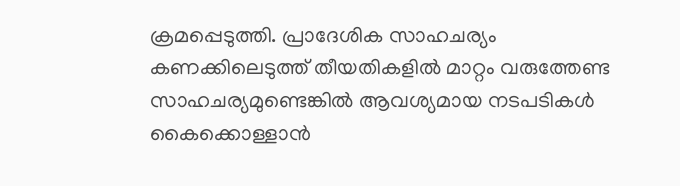ക്രമപ്പെടുത്തി. പ്രാദേശിക സാഹചര്യം കണക്കിലെടുത്ത് തീയതികളില്‍ മാറ്റം വരുത്തേണ്ട സാഹചര്യമുണ്ടെങ്കില്‍ ആവശ്യമായ നടപടികള്‍ കൈക്കൊള്ളാന്‍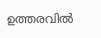ഉത്തരവില്‍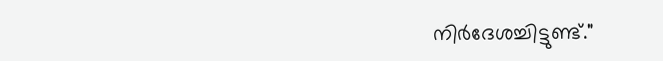നിര്‍ദേശച്ചിട്ടുണ്ട്."